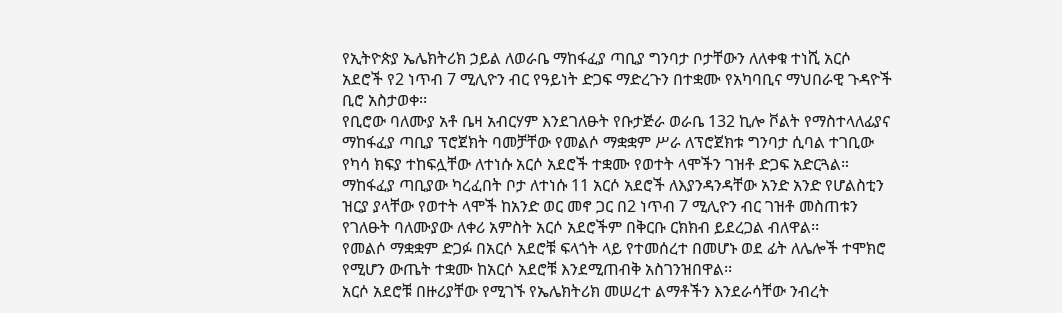የኢትዮጵያ ኤሌክትሪክ ኃይል ለወራቤ ማከፋፈያ ጣቢያ ግንባታ ቦታቸውን ለለቀቁ ተነሺ አርሶ አደሮች የ2 ነጥብ 7 ሚሊዮን ብር የዓይነት ድጋፍ ማድረጉን በተቋሙ የአካባቢና ማህበራዊ ጉዳዮች ቢሮ አስታወቀ፡፡
የቢሮው ባለሙያ አቶ ቤዛ አብርሃም እንደገለፁት የቡታጅራ ወራቤ 132 ኪሎ ቮልት የማስተላለፊያና ማከፋፈያ ጣቢያ ፕሮጀክት ባመቻቸው የመልሶ ማቋቋም ሥራ ለፕሮጀክቱ ግንባታ ሲባል ተገቢው የካሳ ክፍያ ተከፍሏቸው ለተነሱ አርሶ አደሮች ተቋሙ የወተት ላሞችን ገዝቶ ድጋፍ አድርጓል።
ማከፋፈያ ጣቢያው ካረፈበት ቦታ ለተነሱ 11 አርሶ አደሮች ለእያንዳንዳቸው አንድ አንድ የሆልስቲን ዝርያ ያላቸው የወተት ላሞች ከአንድ ወር መኖ ጋር በ2 ነጥብ 7 ሚሊዮን ብር ገዝቶ መስጠቱን የገለፁት ባለሙያው ለቀሪ አምስት አርሶ አደሮችም በቅርቡ ርክክብ ይደረጋል ብለዋል፡፡
የመልሶ ማቋቋም ድጋፉ በአርሶ አደሮቹ ፍላጎት ላይ የተመሰረተ በመሆኑ ወደ ፊት ለሌሎች ተሞክሮ የሚሆን ውጤት ተቋሙ ከአርሶ አደሮቹ እንደሚጠብቅ አስገንዝበዋል፡፡
አርሶ አደሮቹ በዙሪያቸው የሚገኙ የኤሌክትሪክ መሠረተ ልማቶችን እንደራሳቸው ንብረት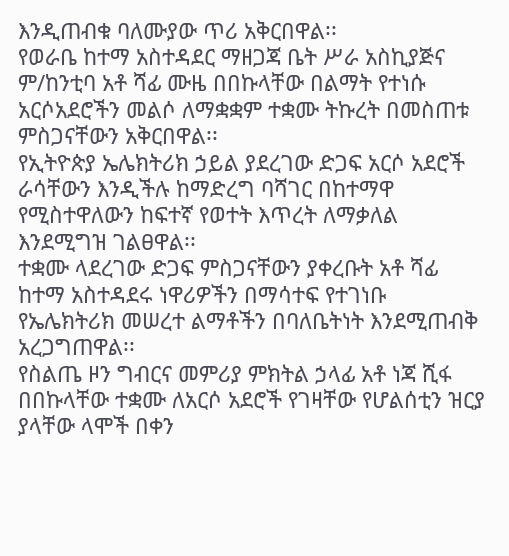እንዲጠብቁ ባለሙያው ጥሪ አቅርበዋል፡፡
የወራቤ ከተማ አስተዳደር ማዘጋጃ ቤት ሥራ አስኪያጅና ም/ከንቲባ አቶ ሻፊ ሙዜ በበኩላቸው በልማት የተነሱ አርሶአደሮችን መልሶ ለማቋቋም ተቋሙ ትኩረት በመስጠቱ ምስጋናቸውን አቅርበዋል፡፡
የኢትዮጵያ ኤሌክትሪክ ኃይል ያደረገው ድጋፍ አርሶ አደሮች ራሳቸውን እንዲችሉ ከማድረግ ባሻገር በከተማዋ የሚስተዋለውን ከፍተኛ የወተት እጥረት ለማቃለል እንደሚግዝ ገልፀዋል፡፡
ተቋሙ ላደረገው ድጋፍ ምስጋናቸውን ያቀረቡት አቶ ሻፊ ከተማ አስተዳደሩ ነዋሪዎችን በማሳተፍ የተገነቡ የኤሌክትሪክ መሠረተ ልማቶችን በባለቤትነት እንደሚጠብቅ አረጋግጠዋል፡፡
የስልጤ ዞን ግብርና መምሪያ ምክትል ኃላፊ አቶ ነጃ ሺፋ በበኩላቸው ተቋሙ ለአርሶ አደሮች የገዛቸው የሆልሰቲን ዝርያ ያላቸው ላሞች በቀን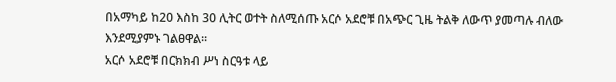በአማካይ ከ20 እስከ 30 ሊትር ወተት ስለሚሰጡ አርሶ አደሮቹ በአጭር ጊዜ ትልቅ ለውጥ ያመጣሉ ብለው እንደሚያምኑ ገልፀዋል፡፡
አርሶ አደሮቹ በርክክብ ሥነ ስርዓቱ ላይ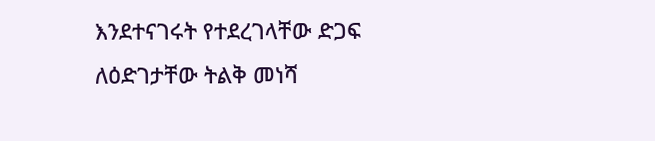እንደተናገሩት የተደረገላቸው ድጋፍ ለዕድገታቸው ትልቅ መነሻ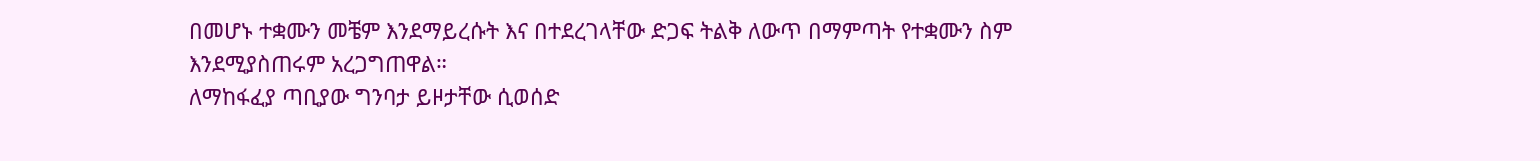በመሆኑ ተቋሙን መቼም እንደማይረሱት እና በተደረገላቸው ድጋፍ ትልቅ ለውጥ በማምጣት የተቋሙን ስም እንደሚያስጠሩም አረጋግጠዋል።
ለማከፋፈያ ጣቢያው ግንባታ ይዞታቸው ሲወሰድ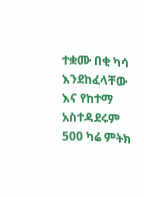ተቋሙ በቂ ካሳ እንደከፈላቸው እና የከተማ አስተዳደሩም 500 ካሬ ምትክ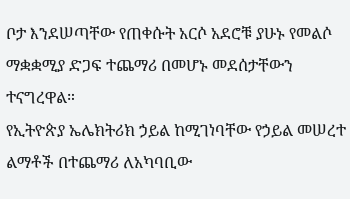ቦታ እንደሠጣቸው የጠቀሱት አርሶ አደሮቹ ያሁኑ የመልሶ ማቋቋሚያ ድጋፍ ተጨማሪ በመሆኑ መደሰታቸውን ተናግረዋል።
የኢትዮጵያ ኤሌክትሪክ ኃይል ከሚገነባቸው የኃይል መሠረተ ልማቶች በተጨማሪ ለአካባቢው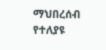ማህበረሰብ የተለያዩ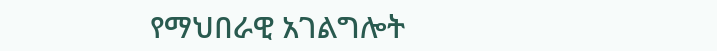የማህበራዊ አገልግሎት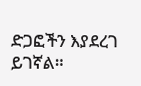ድጋፎችን እያደረገ ይገኛል።